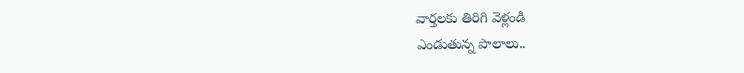వార్తలకు తిరిగి వెళ్లండి
ఎండుతున్న పొలాలు..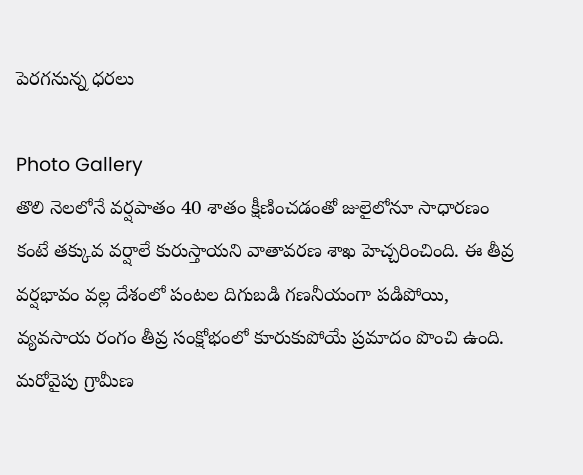పెరగనున్న ధరలు

Photo Gallery
తొలి నెలలోనే వర్షపాతం 40 శాతం క్షీణించడంతో జులైలోనూ సాధారణం కంటే తక్కువ వర్షాలే కురుస్తాయని వాతావరణ శాఖ హెచ్చరించింది. ఈ తీవ్ర వర్షభావం వల్ల దేశంలో పంటల దిగుబడి గణనీయంగా పడిపోయి, వ్యవసాయ రంగం తీవ్ర సంక్షోభంలో కూరుకుపోయే ప్రమాదం పొంచి ఉంది.
మరోవైపు గ్రామీణ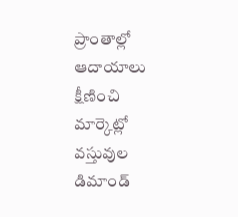ప్రాంతాల్లో ఆదాయాలు క్షీణించి మార్కెట్లో వస్తువుల డిమాండ్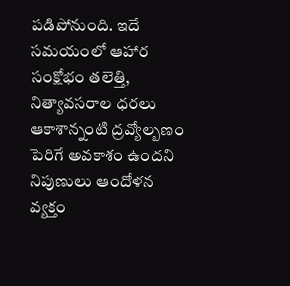పడిపోనుంది. ఇదే సమయంలో ఆహార సంక్షోభం తలెత్తి, నిత్యావసరాల ధరలు ఆకాశాన్నంటి ద్రవ్యోల్బణం పెరిగే అవకాశం ఉందని నిపుణులు ఆందోళన వ్యక్తం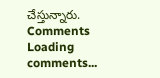చేస్తున్నారు.
Comments
Loading comments...